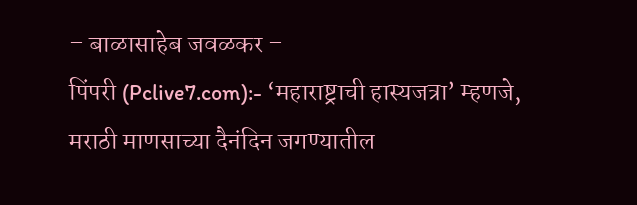– बाळासाहेब जवळकर –
पिंपरी (Pclive7.com):- ‘महाराष्ट्राची हास्यजत्रा’ म्हणजे, मराठी माणसाच्या दैनंदिन जगण्यातील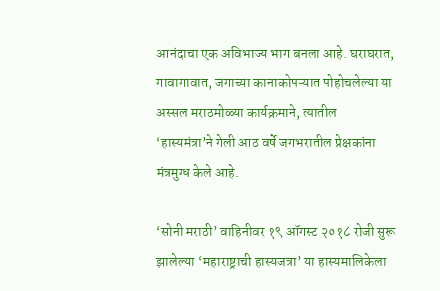आनंदाचा एक अविभाज्य भाग बनला आहे. घराघरात, गावागावात, जगाच्या कानाकोपऱ्यात पोहोचलेल्या या अस्सल मराठमोळ्या कार्यक्रमाने, त्यातील ‘हास्यमंत्रा’ने गेली आठ वर्षे जगभरातील प्रेक्षकांना मंत्रमुग्ध केले आहे.

‘सोनी मराठी’ वाहिनीवर १९ ऑगस्ट २०१८ रोजी सुरू झालेल्या ‘महाराष्ट्राची हास्यजत्रा’ या हास्यमालिकेला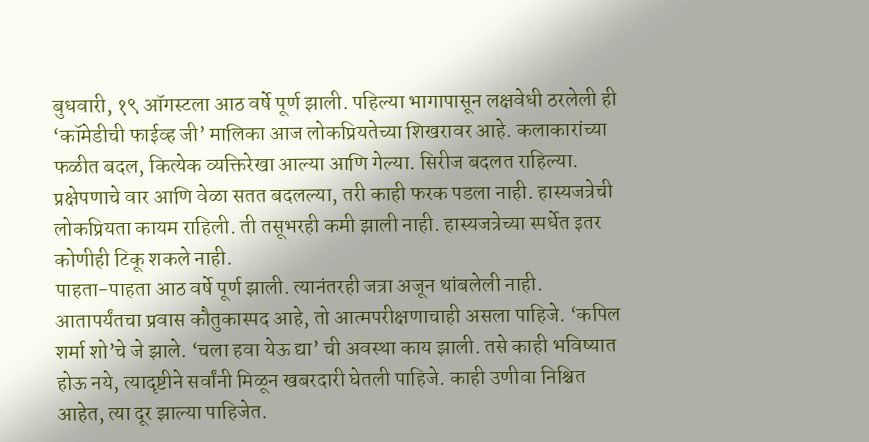बुधवारी, १९ ऑगस्टला आठ वर्षे पूर्ण झाली. पहिल्या भागापासून लक्षवेधी ठरलेली ही ‘कॉमेडीची फाईव्ह जी’ मालिका आज लोकप्रियतेच्या शिखरावर आहे. कलाकारांच्या फळीत बदल, कित्येक व्यक्तिरेखा आल्या आणि गेल्या. सिरीज बदलत राहिल्या. प्रक्षेपणाचे वार आणि वेळा सतत बदलल्या, तरी काही फरक पडला नाही. हास्यजत्रेची लोकप्रियता कायम राहिली. ती तसूभरही कमी झाली नाही. हास्यजत्रेच्या स्पर्धेत इतर कोणीही टिकू शकले नाही.
पाहता-पाहता आठ वर्षे पूर्ण झाली. त्यानंतरही जत्रा अजून थांबलेली नाही. आतापर्यंतचा प्रवास कौतुकास्पद आहे, तो आत्मपरीक्षणाचाही असला पाहिजे. ‘कपिल शर्मा शो’चे जे झाले. ‘चला हवा येऊ द्या’ ची अवस्था काय झाली. तसे काही भविष्यात होऊ नये, त्यादृष्टीने सर्वांनी मिळून खबरदारी घेतली पाहिजे. काही उणीवा निश्चित आहेत, त्या दूर झाल्या पाहिजेत.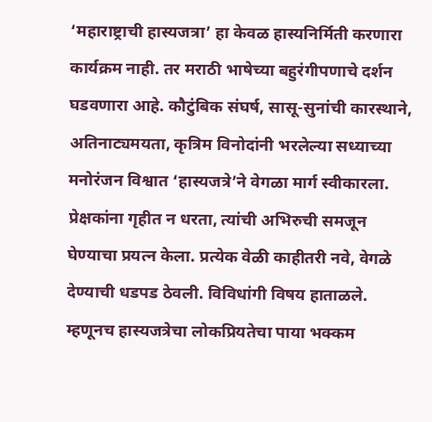‘महाराष्ट्राची हास्यजत्रा’ हा केवळ हास्यनिर्मिती करणारा कार्यक्रम नाही. तर मराठी भाषेच्या बहुरंगीपणाचे दर्शन घडवणारा आहे. कौटुंबिक संघर्ष, सासू-सुनांची कारस्थाने, अतिनाट्यमयता, कृत्रिम विनोदांनी भरलेल्या सध्याच्या मनोरंजन विश्वात ‘हास्यजत्रे’ने वेगळा मार्ग स्वीकारला. प्रेक्षकांना गृहीत न धरता, त्यांची अभिरुची समजून घेण्याचा प्रयत्न केला. प्रत्येक वेळी काहीतरी नवे, वेगळे देण्याची धडपड ठेवली. विविधांगी विषय हाताळले. म्हणूनच हास्यजत्रेचा लोकप्रियतेचा पाया भक्कम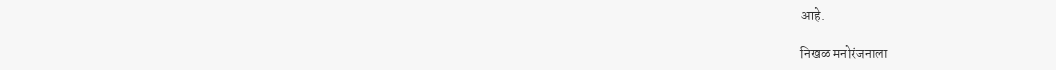आहे.

निखळ मनोरंजनाला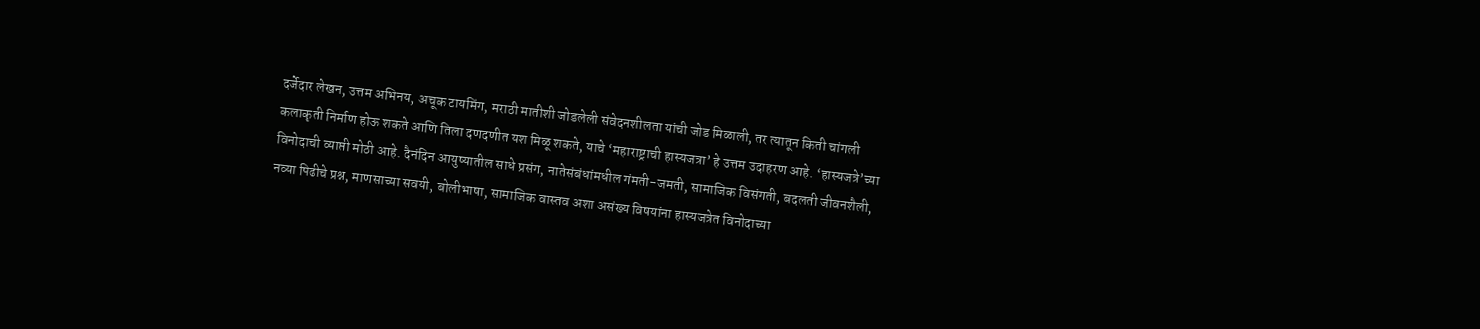दर्जेदार लेखन, उत्तम अभिनय, अचूक टायमिंग, मराठी मातीशी जोडलेली संवेदनशीलता यांची जोड मिळाली, तर त्यातून किती चांगली कलाकृती निर्माण होऊ शकते आणि तिला दणदणीत यश मिळू शकते, याचे ‘महाराष्ट्राची हास्यजत्रा’ हे उत्तम उदाहरण आहे. ‘हास्यजत्रे’च्या विनोदाची व्याप्ती मोठी आहे. दैनंदिन आयुष्यातील साधे प्रसंग, नातेसंबंधांमधील गंमती-जमती, सामाजिक विसंगती, बदलती जीवनशैली, नव्या पिढीचे प्रश्न, माणसाच्या सवयी, बोलीभाषा, सामाजिक वास्तव अशा असंख्य विषयांना हास्यजत्रेत विनोदाच्या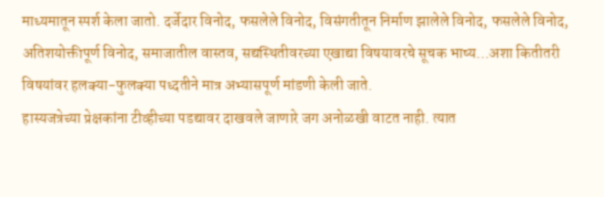माध्यमातून स्पर्श केला जातो. दर्जेदार विनोद, फसलेले विनोद, विसंगतीतून निर्माण झालेले विनोद, फसलेले विनोद, अतिशयोक्तीपूर्ण विनोद, समाजातील वास्तव, सद्यस्थितीवरच्या एखाद्या विषयावरचे सूचक भाष्य…अशा कितीतरी विषयांवर हलक्या-फुलक्या पध्दतीने मात्र अभ्यासपूर्ण मांडणी केली जाते.
हास्यजत्रेच्या प्रेक्षकांना टीव्हीच्या पडद्यावर दाखवले जाणारे जग अनोळखी वाटत नाही. त्यात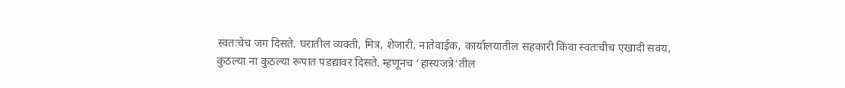स्वतःचेच जग दिसते. घरातील व्यक्ती, मित्र, शेजारी, नातेवाईक, कार्यालयातील सहकारी किंवा स्वतःचीच एखादी सवय, कुठल्या ना कुठल्या रूपात पडद्यावर दिसते. म्हणूनच ‘हास्यजत्रे’तील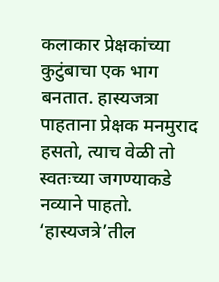कलाकार प्रेक्षकांच्या कुटुंबाचा एक भाग बनतात. हास्यजत्रा पाहताना प्रेक्षक मनमुराद हसतो, त्याच वेळी तो स्वतःच्या जगण्याकडे नव्याने पाहतो. ‘हास्यजत्रे’तील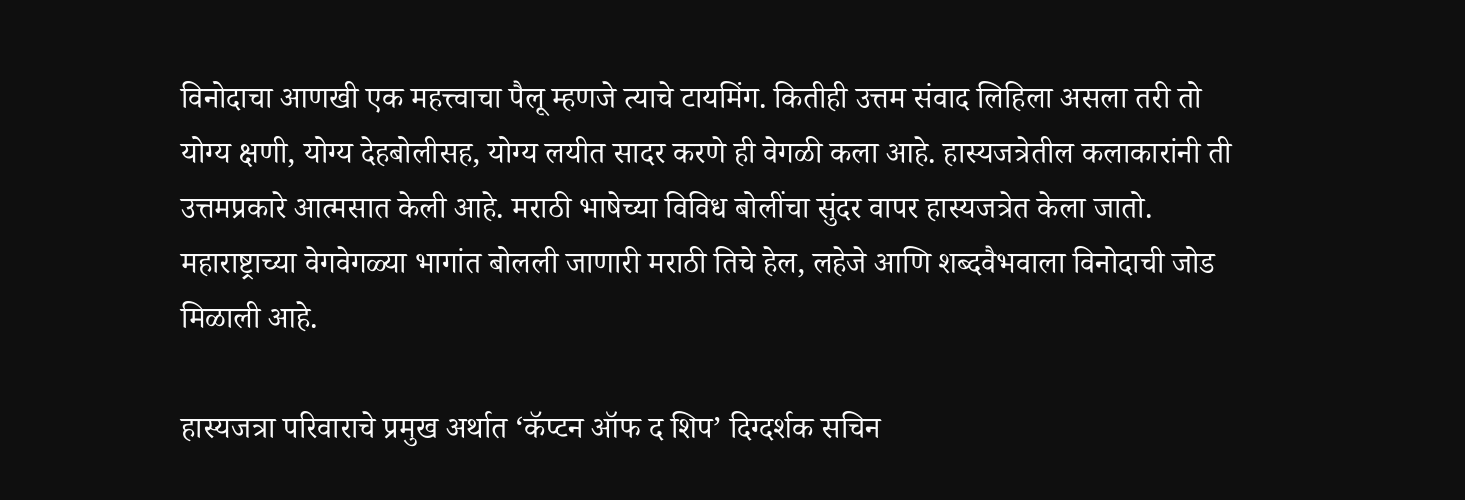विनोदाचा आणखी एक महत्त्वाचा पैलू म्हणजे त्याचे टायमिंग. कितीही उत्तम संवाद लिहिला असला तरी तो योग्य क्षणी, योग्य देहबोलीसह, योग्य लयीत सादर करणे ही वेगळी कला आहे. हास्यजत्रेतील कलाकारांनी ती उत्तमप्रकारे आत्मसात केली आहे. मराठी भाषेच्या विविध बोलींचा सुंदर वापर हास्यजत्रेत केला जातो. महाराष्ट्राच्या वेगवेगळ्या भागांत बोलली जाणारी मराठी तिचे हेल, लहेजे आणि शब्दवैभवाला विनोदाची जोड मिळाली आहे.

हास्यजत्रा परिवाराचे प्रमुख अर्थात ‘कॅप्टन ऑफ द शिप’ दिग्दर्शक सचिन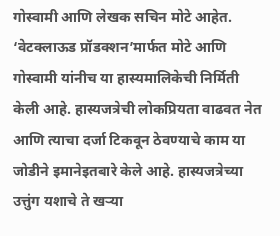गोस्वामी आणि लेखक सचिन मोटे आहेत. ‘वेटक्लाऊड प्रॉडक्शन’मार्फत मोटे आणि गोस्वामी यांनीच या हास्यमालिकेची निर्मिती केली आहे. हास्यजत्रेची लोकप्रियता वाढवत नेत आणि त्याचा दर्जा टिकवून ठेवण्याचे काम या जोडीने इमानेइतबारे केले आहे. हास्यजत्रेच्या उत्तुंग यशाचे ते खऱ्या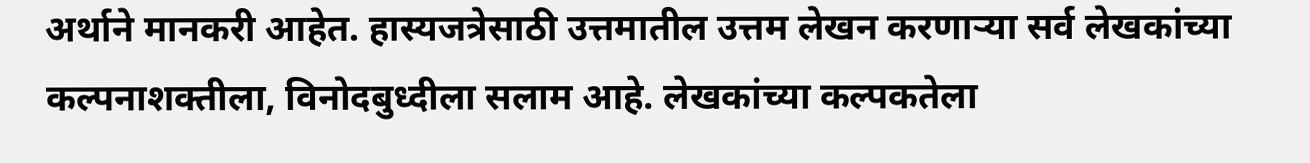अर्थाने मानकरी आहेत. हास्यजत्रेसाठी उत्तमातील उत्तम लेखन करणाऱ्या सर्व लेखकांच्या कल्पनाशक्तीला, विनोदबुध्दीला सलाम आहे. लेखकांच्या कल्पकतेला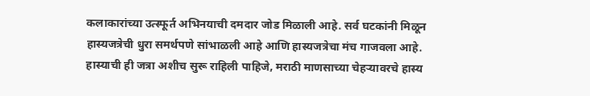कलाकारांच्या उत्स्फूर्त अभिनयाची दमदार जोड मिळाली आहे. सर्व घटकांनी मिळून हास्यजत्रेची धुरा समर्थपणे सांभाळली आहे आणि हास्यजत्रेचा मंच गाजवला आहे. हास्याची ही जत्रा अशीच सुरू राहिली पाहिजे, मराठी माणसाच्या चेहऱ्यावरचे हास्य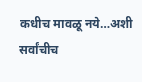कधीच मावळू नये…अशी सर्वांचीच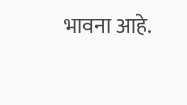भावना आहे.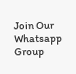Join Our Whatsapp Group